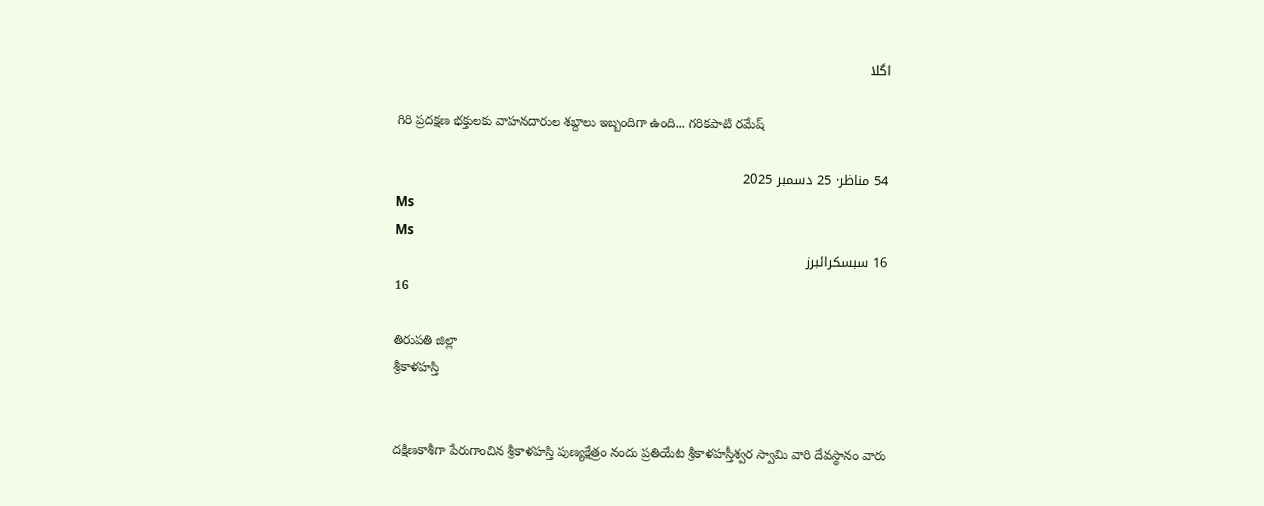اگلا

గిరి ప్రదక్షణ భక్తులకు వాహనదారుల శబ్దాలు ఇబ్బందిగా ఉంది... గరికపాటి రమేష్

54 مناظر· 25 دسمبر 2025
Ms
Ms
16 سبسکرائبرز
16

తిరుపతి జిల్లా
శ్రీకాళహస్తి


దక్షిణకాశీగా పేరుగాంచిన శ్రీకాళహస్తి పుణ్యక్షేత్రం నందు ప్రతియేట శ్రీకాళహస్తీశ్వర స్వామి వారి దేవస్థానం వారు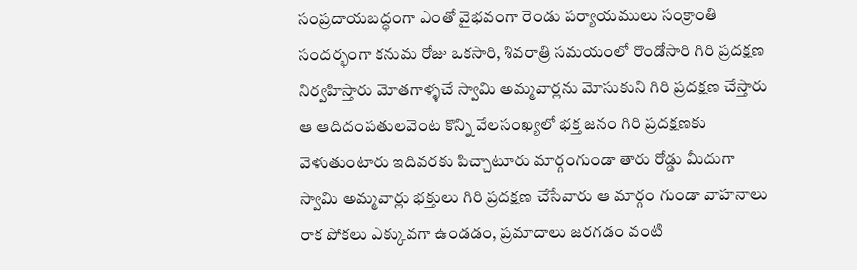సంప్రదాయబద్ధంగా ఎంతో వైభవంగా రెండు పర్యాయములు సంక్రాంతి సందర్భంగా కనుమ రోజు ఒకసారి, శివరాత్రి సమయంలో రొండోసారి గిరి ప్రదక్షణ నిర్వహిస్తారు మోతగాళ్ళచే స్వామి అమ్మవార్లను మోసుకుని గిరి ప్రదక్షణ చేస్తారు ఆ ఆదిదంపతులవెంట కొన్ని వేలసంఖ్యలో భక్త జనం గిరి ప్రదక్షణకు వెళుతుంటారు ఇదివరకు పిచ్చాటూరు మార్గంగుండా తారు రోడ్డు మీదుగా స్వామి అమ్మవార్లు భక్తులు గిరి ప్రదక్షణ చేసేవారు ఆ మార్గం గుండా వాహనాలు రాక పోకలు ఎక్కువగా ఉండడం, ప్రమాదాలు జరగడం వంటి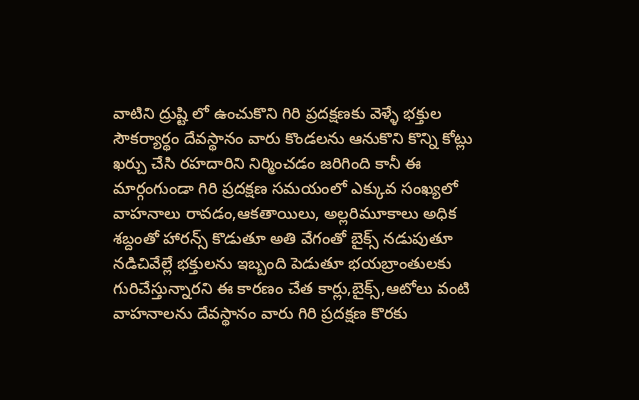వాటిని ద్రుష్టి లో ఉంచుకొని గిరి ప్రదక్షణకు వెళ్ళే భక్తుల సౌకర్యార్థం దేవస్థానం వారు కొండలను ఆనుకొని కొన్ని కోట్లు ఖర్చు చేసి రహదారిని నిర్మించడం జరిగింది కానీ ఈ మార్గంగుండా గిరి ప్రదక్షణ సమయంలో ఎక్కువ సంఖ్యలో వాహనాలు రావడం,ఆకతాయిలు, అల్లరిమూకాలు అధిక శబ్దంతో హారన్స్ కొడుతూ అతి వేగంతో బైక్స్ నడుపుతూ నడిచివేల్లే భక్తులను ఇబ్బంది పెడుతూ భయబ్రాంతులకు గురిచేస్తున్నారని ఈ కారణం చేత కార్లు,బైక్స్,ఆటోలు వంటి వాహనాలను దేవస్థానం వారు గిరి ప్రదక్షణ కొరకు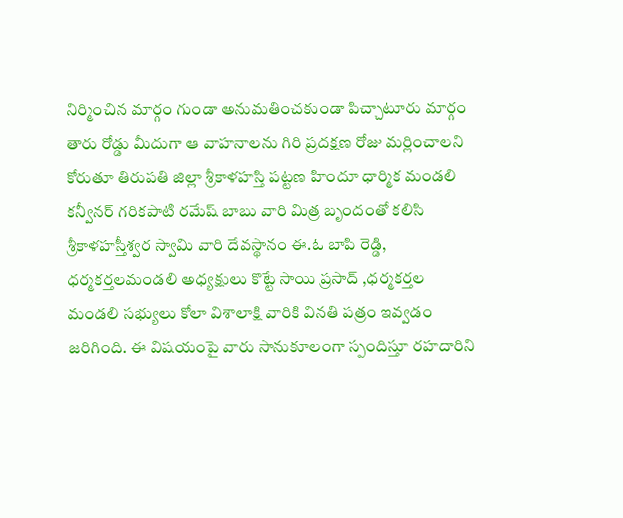నిర్మించిన మార్గం గుండా అనుమతించకుండా పిచ్చాటూరు మార్గం తారు రోడ్డు మీదుగా ఆ వాహనాలను గిరి ప్రదక్షణ రోజు మర్లించాలని కోరుతూ తిరుపతి జిల్లా శ్రీకాళహస్తి పట్టణ హిందూ ధార్మిక మండలి కన్వీనర్ గరికపాటి రమేష్ బాబు వారి మిత్ర బృందంతో కలిసి శ్రీకాళహస్తీశ్వర స్వామి వారి దేవస్థానం ఈ.ఓ బాపి రెడ్డి, ధర్మకర్తలమండలి అధ్యక్షులు కొట్టే సాయి ప్రసాద్ ,ధర్మకర్తల మండలి సభ్యులు కోలా విశాలాక్షి వారికి వినతి పత్రం ఇవ్వడం జరిగింది. ఈ విషయంపై వారు సానుకూలంగా స్పందిస్తూ రహదారిని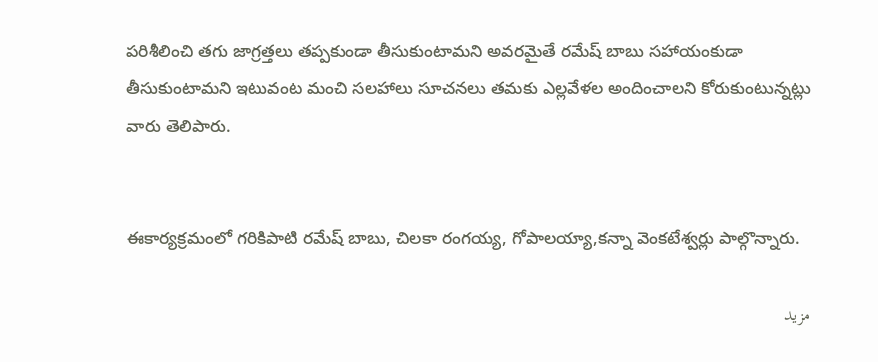పరిశీలించి తగు జాగ్రత్తలు తప్పకుండా తీసుకుంటామని అవరమైతే రమేష్ బాబు సహాయంకుడా తీసుకుంటామని ఇటువంట మంచి సలహాలు సూచనలు తమకు ఎల్లవేళల అందించాలని కోరుకుంటున్నట్లు వారు తెలిపారు.


ఈకార్యక్రమంలో గరికిపాటి రమేష్ బాబు, చిలకా రంగయ్య, గోపాలయ్యా,కన్నా వెంకటేశ్వర్లు పాల్గొన్నారు.

مزید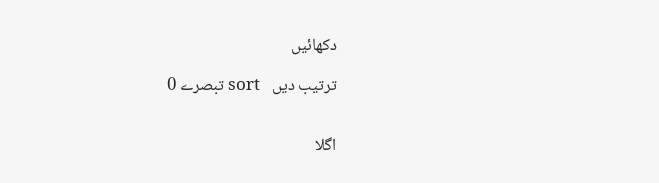دکھائیں

 0 تبصرے sort   ترتیب دیں


اگلا